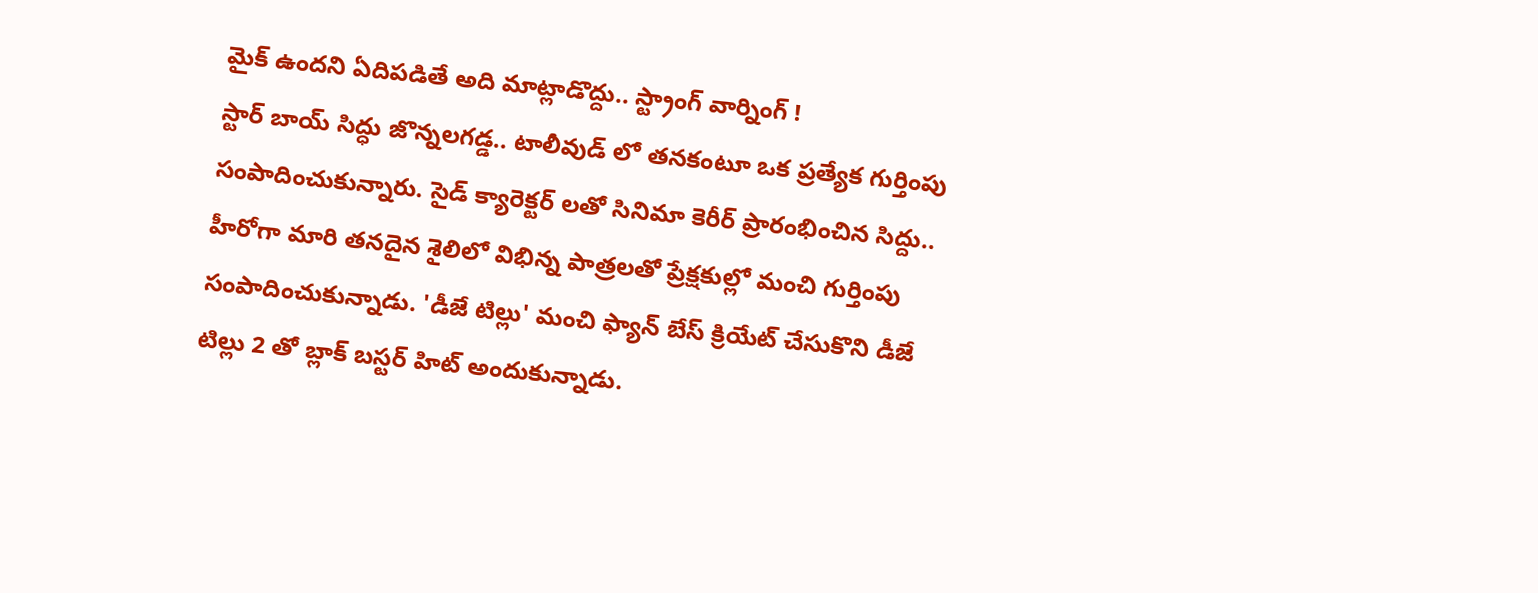మైక్ ఉందని ఏదిపడితే అది మాట్లాడొద్దు.. స్ట్రాంగ్ వార్నింగ్ !
స్టార్ బాయ్ సిద్ధు జొన్నలగడ్డ.. టాలీవుడ్ లో తనకంటూ ఒక ప్రత్యేక గుర్తింపు సంపాదించుకున్నారు. సైడ్ క్యారెక్టర్ లతో సినిమా కెరీర్ ప్రారంభించిన సిద్దు.. హీరోగా మారి తనదైన శైలిలో విభిన్న పాత్రలతో ప్రేక్షకుల్లో మంచి గుర్తింపు సంపాదించుకున్నాడు. 'డీజే టిల్లు' మంచి ఫ్యాన్ బేస్ క్రియేట్ చేసుకొని డీజే టిల్లు 2 తో బ్లాక్ బస్టర్ హిట్ అందుకున్నాడు.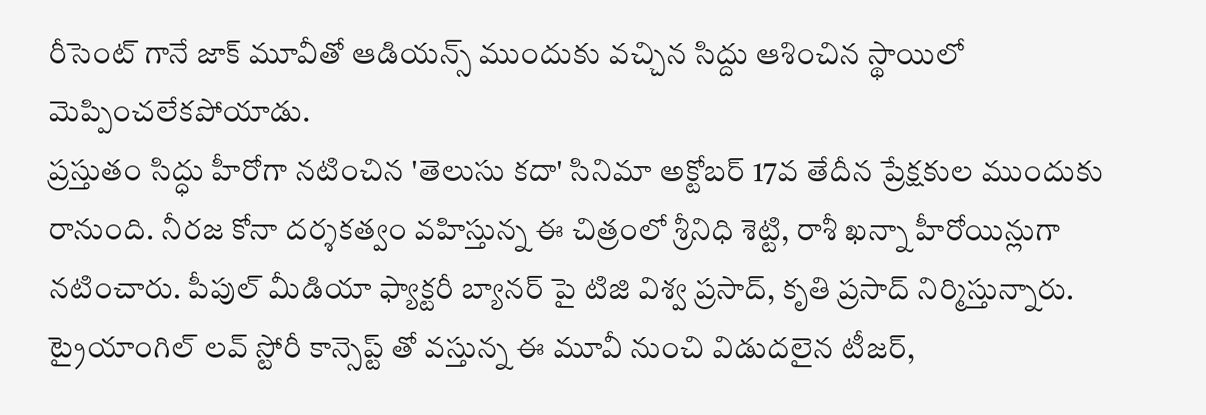రీసెంట్ గానే జాక్ మూవీతో ఆడియన్స్ ముందుకు వచ్చిన సిద్దు ఆశించిన స్థాయిలో మెప్పించలేకపోయాడు.
ప్రస్తుతం సిద్ధు హీరోగా నటించిన 'తెలుసు కదా' సినిమా అక్టోబర్ 17వ తేదీన ప్రేక్షకుల ముందుకు రానుంది. నీరజ కోనా దర్శకత్వం వహిస్తున్న ఈ చిత్రంలో శ్రీనిధి శెట్టి, రాశీ ఖన్నా హీరోయిన్లుగా నటించారు. పీపుల్ మీడియా ఫ్యాక్టరీ బ్యానర్ పై టిజి విశ్వ ప్రసాద్, కృతి ప్రసాద్ నిర్మిస్తున్నారు. ట్రైయాంగిల్ లవ్ స్టోరీ కాన్సెప్ట్ తో వస్తున్న ఈ మూవీ నుంచి విడుదలైన టీజర్,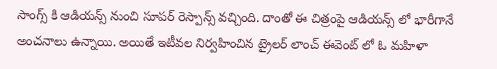సాంగ్స్ కి ఆడియన్స్ నుంచి సూపర్ రెస్పాన్స్ వచ్చింది. దాంతో ఈ చిత్రంపై ఆడియన్స్ లో భారీగానే అంచనాలు ఉన్నాయి. అయితే ఇటీవల నిర్వహించిన ట్రైలర్ లాంచ్ ఈవెంట్ లో ఓ మహిళా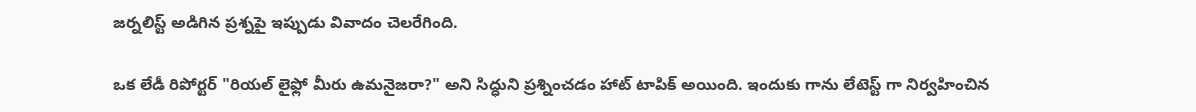జర్నలిస్ట్ అడిగిన ప్రశ్నపై ఇప్పుడు వివాదం చెలరేగింది.

ఒక లేడీ రిపోర్టర్ "రియల్ లైఫ్లో మీరు ఉమనైజరా?" అని సిద్ధుని ప్రశ్నించడం హాట్ టాపిక్ అయింది. ఇందుకు గాను లేటెస్ట్ గా నిర్వహించిన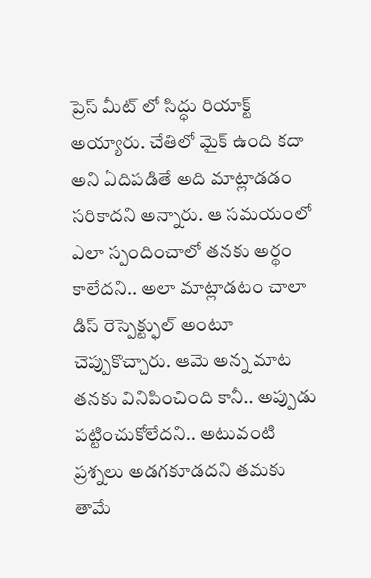ప్రెస్ మీట్ లో సిద్ధు రియాక్ట్ అయ్యారు. చేతిలో మైక్ ఉంది కదా అని ఏదిపడితే అది మాట్లాడడం సరికాదని అన్నారు. ఆ సమయంలో ఎలా స్పందించాలో తనకు అర్థం కాలేదని.. అలా మాట్లాడటం చాలా డిస్ రెస్పెక్ట్ఫుల్ అంటూ చెప్పుకొచ్చారు. ఆమె అన్న మాట తనకు వినిపించింది కానీ.. అప్పుడు పట్టించుకోలేదని.. అటువంటి ప్రశ్నలు అడగకూడదని తమకు తామే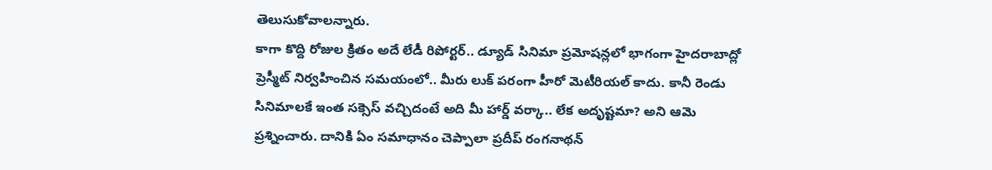తెలుసుకోవాలన్నారు.
కాగా కొద్ది రోజుల క్రితం అదే లేడీ రిపోర్టర్.. డ్యూడ్ సినిమా ప్రమోషన్లలో భాగంగా హైదరాబాద్లో ప్రెస్మీట్ నిర్వహించిన సమయంలో.. మీరు లుక్ పరంగా హీరో మెటీరియల్ కాదు. కానీ రెండు సినిమాలకే ఇంత సక్సెస్ వచ్చిదంటే అది మీ హార్డ్ వర్కా.. లేక అదృష్టమా? అని ఆమె ప్రశ్నించారు. దానికి ఏం సమాధానం చెప్పాలా ప్రదీప్ రంగనాథన్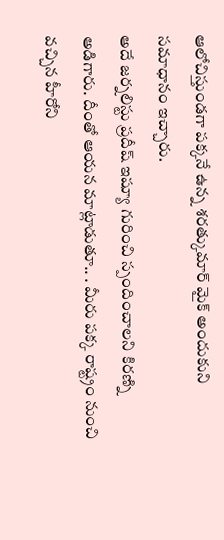ఆలోచిస్తుండగా పక్కనే ఉన్న శరత్కుమార్ మైక్ అందుకుని సమాధానం ఇచ్చారు.
అదే జర్నలిస్టు ప్రదీష్ ఇష్యూ గురించి స్పందించాలని కిరణ్ని అడిగారు. దీంతో ఆయన మాట్లాడుతూ.. . మీరు పక్క రాష్ట్రం నుంచి వచ్చిన హీరోని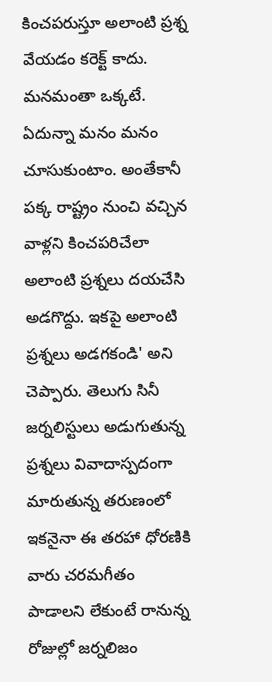కించపరుస్తూ అలాంటి ప్రశ్న వేయడం కరెక్ట్ కాదు. మనమంతా ఒక్కటే. ఏదున్నా మనం మనం చూసుకుంటాం. అంతేకానీ పక్క రాష్ట్రం నుంచి వచ్చిన వాళ్లని కించపరిచేలా అలాంటి ప్రశ్నలు దయచేసి అడగొద్దు. ఇకపై అలాంటి ప్రశ్నలు అడగకండి' అని చెప్పారు. తెలుగు సినీ జర్నలిస్టులు అడుగుతున్న ప్రశ్నలు వివాదాస్పదంగా మారుతున్న తరుణంలో ఇకనైనా ఈ తరహా ధోరణికి వారు చరమగీతం పాడాలని లేకుంటే రానున్న రోజుల్లో జర్నలిజం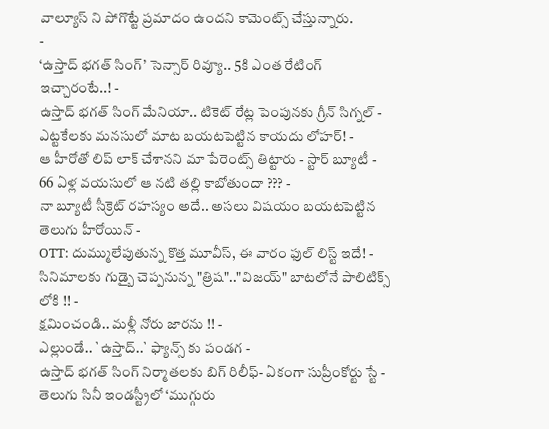వాల్యూస్ ని పోగొట్టే ప్రమాదం ఉందని కామెంట్స్ చేస్తున్నారు.
-
‘ఉస్తాద్ భగత్ సింగ్’ సెన్సార్ రివ్యూ.. 5కి ఎంత రేటింగ్ ఇచ్చారంటే..! -
ఉస్తాద్ భగత్ సింగ్ మేనియా.. టికెట్ రేట్ల పెంపునకు గ్రీన్ సిగ్నల్ -
ఎట్టకేలకు మనసులో మాట బయటపెట్టిన కాయదు లోహర్! -
ఆ హీరోతో లిప్ లాక్ చేశానని మా పేరెంట్స్ తిట్టారు - స్టార్ బ్యూటీ -
66 ఏళ్ల వయసులో ఆ నటి తల్లి కాబోతుందా ??? -
నా బ్యూటీ సీక్రెట్ రహస్యం అదే.. అసలు విషయం బయటపెట్టిన తెలుగు హీరోయిన్ -
OTT: దుమ్ములేపుతున్న కొత్త మూవీస్, ఈ వారం ఫుల్ లిస్ట్ ఇదే! -
సినిమాలకు గుడ్బై చెప్పనున్న "త్రిష".."విజయ్" బాటలోనే పాలిటిక్స్ లోకి !! -
క్షమించండి.. మళ్లీ నోరు జారను !! -
ఎల్లుండే.. `ఉస్తాద్..` ఫ్యాన్స్ కు పండగ -
ఉస్తాద్ భగత్ సింగ్ నిర్మాతలకు బిగ్ రిలీఫ్- ఏకంగా సుప్రీంకోర్టు స్టే -
తెలుగు సినీ ఇండస్ట్రీలో ‘ముగ్గురు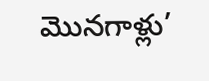మొనగాళ్లు’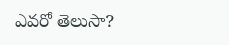ఎవరో తెలుసా?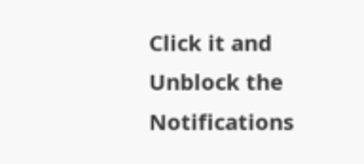Click it and Unblock the Notifications